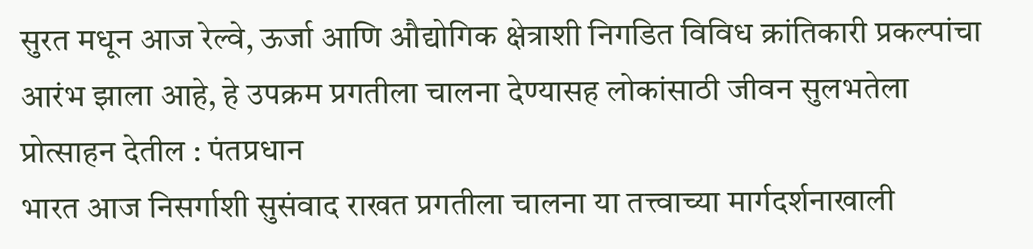सुरत मधून आज रेल्वे, ऊर्जा आणि औद्योगिक क्षेत्राशी निगडित विविध क्रांतिकारी प्रकल्पांचा आरंभ झाला आहे, हे उपक्रम प्रगतीला चालना देण्यासह लोकांसाठी जीवन सुलभतेला प्रोत्साहन देतील : पंतप्रधान
भारत आज निसर्गाशी सुसंवाद राखत प्रगतीला चालना या तत्त्वाच्या मार्गदर्शनाखाली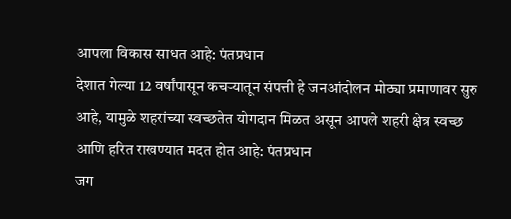आपला विकास साधत आहे: पंतप्रधान
देशात गेल्या 12 वर्षांपासून कचऱ्यातून संपत्ती हे जनआंदोलन मोठ्या प्रमाणावर सुरु आहे, यामुळे शहरांच्या स्वच्छतेत योगदान मिळत असून आपले शहरी क्षेत्र स्वच्छ आणि हरित राखण्यात मदत होत आहे: पंतप्रधान
जग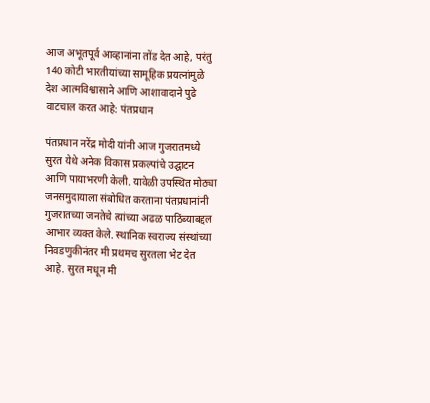आज अभूतपूर्व आव्हानांना तोंड देत आहे, परंतु 140 कोटी भारतीयांच्या सामूहिक प्रयत्नांमुळे देश आत्मविश्वासाने आणि आशावादाने पुढे वाटचाल करत आहे: पंतप्रधान

पंतप्रधान नरेंद्र मोदी यांनी आज गुजरातमध्ये सुरत येथे अनेक विकास प्रकल्पांचे उद्घाटन आणि पायाभरणी केली. यावेळी उपस्थित मोठ्या जनसमुदायाला संबोधित करताना पंतप्रधानांनी गुजरातच्या जनतेचे त्यांच्या अढळ पाठिंब्याबद्दल आभार व्यक्त केले. स्थानिक स्वराज्य संस्थांच्या निवडणुकीनंतर मी प्रथमच सुरतला भेट देत आहे. सुरत मधून मी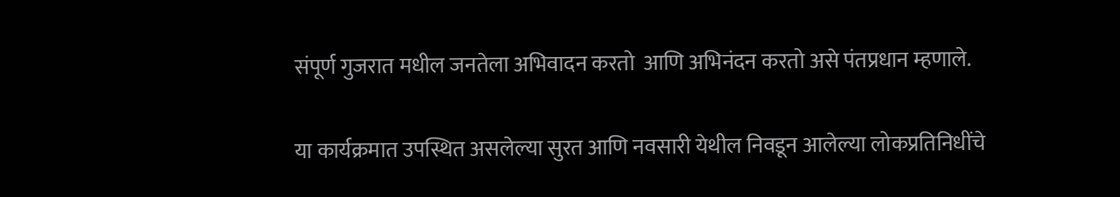संपूर्ण गुजरात मधील जनतेला अभिवादन करतो  आणि अभिनंदन करतो असे पंतप्रधान म्हणाले.

या कार्यक्रमात उपस्थित असलेल्या सुरत आणि नवसारी येथील निवडून आलेल्या लोकप्रतिनिधींचे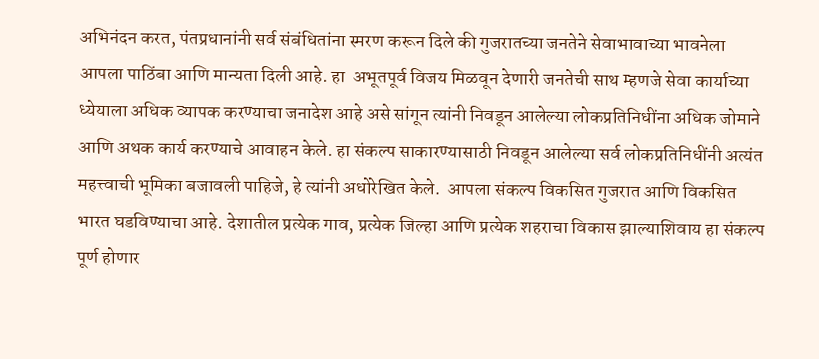अभिनंदन करत, पंतप्रधानांनी सर्व संबंधितांना स्मरण करून दिले की गुजरातच्या जनतेने सेवाभावाच्या भावनेला आपला पाठिंबा आणि मान्यता दिली आहे. हा  अभूतपूर्व विजय मिळवून देणारी जनतेची साथ म्हणजे सेवा कार्याच्या ध्येयाला अधिक व्यापक करण्याचा जनादेश आहे असे सांगून त्यांनी निवडून आलेल्या लोकप्रतिनिधींना अधिक जोमाने आणि अथक कार्य करण्याचे आवाहन केले. हा संकल्प साकारण्यासाठी निवडून आलेल्या सर्व लोकप्रतिनिधींनी अत्यंत महत्त्वाची भूमिका बजावली पाहिजे, हे त्यांनी अधोरेखित केले.  आपला संकल्प विकसित गुजरात आणि विकसित भारत घडविण्याचा आहे. देशातील प्रत्येक गाव, प्रत्येक जिल्हा आणि प्रत्येक शहराचा विकास झाल्याशिवाय हा संकल्प पूर्ण होणार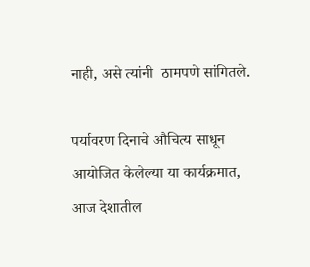नाही, असे त्यांनी  ठामपणे सांगितले.

पर्यावरण दिनाचे औचित्य साधून आयोजित केलेल्या या कार्यक्रमात, आज देशातील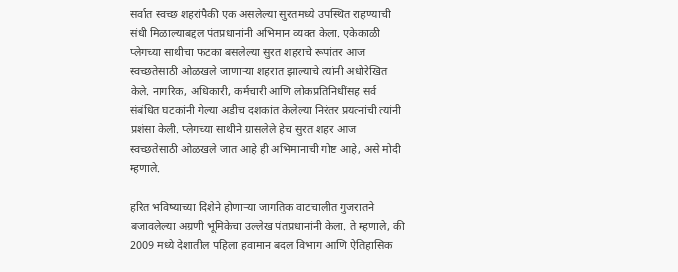सर्वात स्वच्छ शहरांपैकी एक असलेल्या सुरतमध्ये उपस्थित राहण्याची संधी मिळाल्याबद्दल पंतप्रधानांनी अभिमान व्यक्त केला. एकेकाळी प्लेगच्या साथीचा फटका बसलेल्या सुरत शहराचे रूपांतर आज स्वच्छतेसाठी ओळखले जाणाऱ्या शहरात झाल्याचे त्यांनी अधोरेखित केले. नागरिक, अधिकारी, कर्मचारी आणि लोकप्रतिनिधींसह सर्व संबंधित घटकांनी गेल्या अडीच दशकांत केलेल्या निरंतर प्रयत्नांची त्यांनी प्रशंसा केली. प्लेगच्या साथीने ग्रासलेले हेच सुरत शहर आज स्वच्छतेसाठी ओळखले जात आहे ही अभिमानाची गोष्ट आहे, असे मोदी म्हणाले.

हरित भविष्याच्या दिशेने होणाऱ्या जागतिक वाटचालीत गुजरातने बजावलेल्या अग्रणी भूमिकेचा उल्लेख पंतप्रधानांनी केला. ते म्हणाले, की 2009 मध्ये देशातील पहिला हवामान बदल विभाग आणि ऐतिहासिक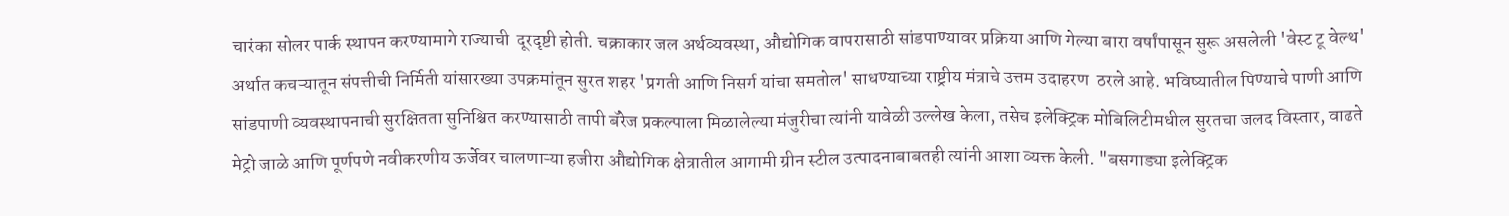चारंका सोलर पार्क स्थापन करण्यामागे राज्याची  दूरदृष्टी होती. चक्राकार जल अर्थव्यवस्था, औद्योगिक वापरासाठी सांडपाण्यावर प्रक्रिया आणि गेल्या बारा वर्षांपासून सुरू असलेली 'वेस्ट टू वेल्थ' अर्थात कचऱ्यातून संपत्तीची निर्मिती यांसारख्या उपक्रमांतून सुरत शहर 'प्रगती आणि निसर्ग यांचा समतोल' साधण्याच्या राष्ट्रीय मंत्राचे उत्तम उदाहरण  ठरले आहे. भविष्यातील पिण्याचे पाणी आणि सांडपाणी व्यवस्थापनाची सुरक्षितता सुनिश्चित करण्यासाठी तापी बॅरेज प्रकल्पाला मिळालेल्या मंजुरीचा त्यांनी यावेळी उल्लेख केला, तसेच इलेक्ट्रिक मोबिलिटीमधील सुरतचा जलद विस्तार, वाढते मेट्रो जाळे आणि पूर्णपणे नवीकरणीय ऊर्जेवर चालणाऱ्या हजीरा औद्योगिक क्षेत्रातील आगामी ग्रीन स्टील उत्पादनाबाबतही त्यांनी आशा व्यक्त केली. "बसगाड्या इलेक्ट्रिक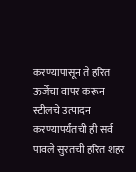करण्यापासून ते हरित ऊर्जेचा वापर करून स्टीलचे उत्पादन करण्यापर्यंतची ही सर्व पावले सुरतची हरित शहर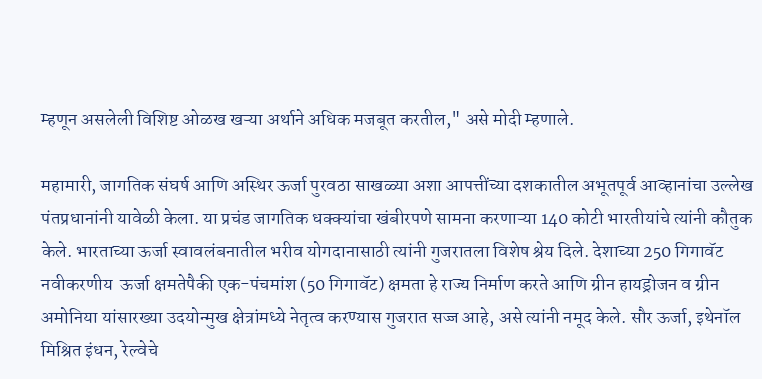म्हणून असलेली विशिष्ट ओळख खऱ्या अर्थाने अधिक मजबूत करतील," असे मोदी म्हणाले.

महामारी, जागतिक संघर्ष आणि अस्थिर ऊर्जा पुरवठा साखळ्या अशा आपत्तींच्या दशकातील अभूतपूर्व आव्हानांचा उल्लेख पंतप्रधानांनी यावेळी केला. या प्रचंड जागतिक धक्क्यांचा खंबीरपणे सामना करणाऱ्या 140 कोटी भारतीयांचे त्यांनी कौतुक केले. भारताच्या ऊर्जा स्वावलंबनातील भरीव योगदानासाठी त्यांनी गुजरातला विशेष श्रेय दिले. देशाच्या 250 गिगावॅट नवीकरणीय  ऊर्जा क्षमतेपैकी एक-पंचमांश (50 गिगावॅट) क्षमता हे राज्य निर्माण करते आणि ग्रीन हायड्रोजन व ग्रीन अमोनिया यांसारख्या उदयोन्मुख क्षेत्रांमध्ये नेतृत्व करण्यास गुजरात सज्ज आहे, असे त्यांनी नमूद केले. सौर ऊर्जा, इथेनॉल मिश्रित इंधन, रेल्वेचे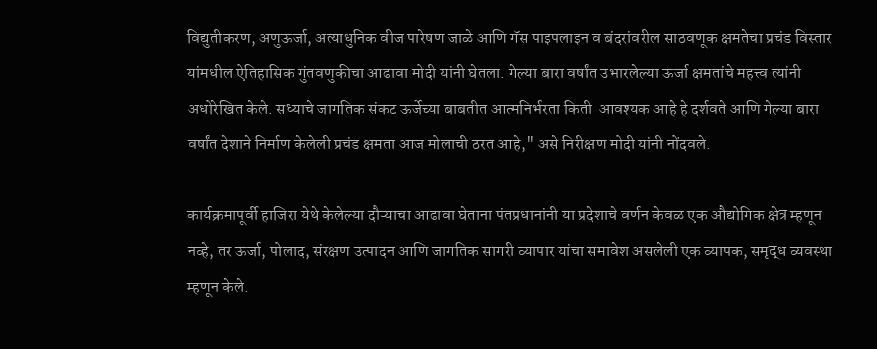विद्युतीकरण, अणुऊर्जा, अत्याधुनिक वीज पारेषण जाळे आणि गॅस पाइपलाइन व बंदरांवरील साठवणूक क्षमतेचा प्रचंड विस्तार यांमधील ऐतिहासिक गुंतवणुकीचा आढावा मोदी यांनी घेतला. गेल्या बारा वर्षांत उभारलेल्या ऊर्जा क्षमतांचे महत्त्व त्यांनी अधोरेखित केले. सध्याचे जागतिक संकट ऊर्जेच्या बाबतीत आत्मनिर्भरता किती  आवश्यक आहे हे दर्शवते आणि गेल्या बारा वर्षांत देशाने निर्माण केलेली प्रचंड क्षमता आज मोलाची ठरत आहे," असे निरीक्षण मोदी यांनी नोंदवले.

कार्यक्रमापूर्वी हाजिरा येथे केलेल्या दौऱ्याचा आढावा घेताना पंतप्रधानांनी या प्रदेशाचे वर्णन केवळ एक औद्योगिक क्षेत्र म्हणून नव्हे, तर ऊर्जा, पोलाद, संरक्षण उत्पादन आणि जागतिक सागरी व्यापार यांचा समावेश असलेली एक व्यापक, समृद्ध व्यवस्था म्हणून केले.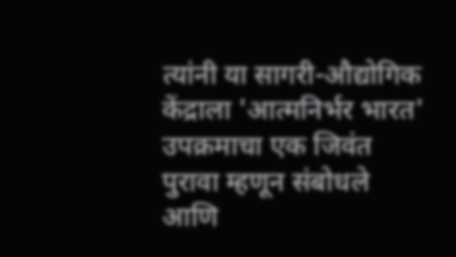त्यांनी या सागरी-औद्योगिक केंद्राला 'आत्मनिर्भर भारत' उपक्रमाचा एक जिवंत पुरावा म्हणून संबोधले आणि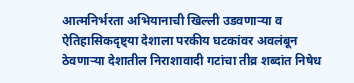आत्मनिर्भरता अभियानाची खिल्ली उडवणाऱ्या व ऐतिहासिकदृष्ट्या देशाला परकीय घटकांवर अवलंबून ठेवणाऱ्या देशातील निराशावादी गटांचा तीव्र शब्दांत निषेध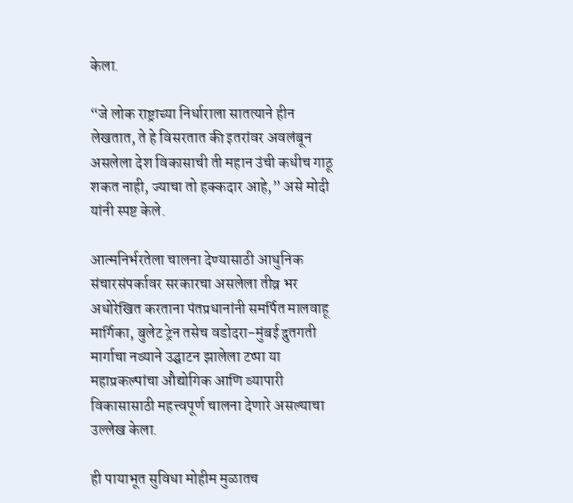केला.

“जे लोक राष्ट्राच्या निर्धाराला सातत्याने हीन लेखतात, ते हे विसरतात की इतरांवर अवलंबून असलेला देश विकासाची ती महान उंची कधीच गाठू शकत नाही, ज्याचा तो हक्कदार आहे,” असे मोदी यांनी स्पष्ट केले.

आत्मनिर्भरतेला चालना देण्यासाठी आधुनिक संचारसंपर्कावर सरकारचा असलेला तीव्र भर अधोरेखित करताना पंतप्रधानांनी समर्पित मालवाहू मार्गिका, बुलेट ट्रेन तसेच वडोदरा-मुंबई द्रुतगती मार्गाचा नव्याने उद्घाटन झालेला टप्पा या महाप्रकल्पांचा औद्योगिक आणि व्यापारी विकासासाठी महत्त्वपूर्ण चालना देणारे असल्याचा उल्लेख केला.

ही पायाभूत सुविधा मोहीम मुळातच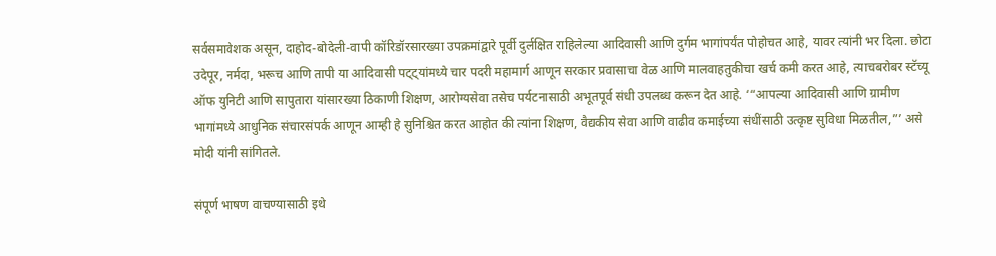सर्वसमावेशक असून, दाहोद-बोदेली-वापी कॉरिडॉरसारख्या उपक्रमांद्वारे पूर्वी दुर्लक्षित राहिलेल्या आदिवासी आणि दुर्गम भागांपर्यंत पोहोचत आहे, यावर त्यांनी भर दिला. छोटा उदेपूर, नर्मदा, भरूच आणि तापी या आदिवासी पट्ट्यांमध्ये चार पदरी महामार्ग आणून सरकार प्रवासाचा वेळ आणि मालवाहतुकीचा खर्च कमी करत आहे, त्याचबरोबर स्टॅच्यू ऑफ युनिटी आणि सापुतारा यांसारख्या ठिकाणी शिक्षण, आरोग्यसेवा तसेच पर्यटनासाठी अभूतपूर्व संधी उपलब्ध करून देत आहे. ‘“आपल्या आदिवासी आणि ग्रामीण भागांमध्ये आधुनिक संचारसंपर्क आणून आम्ही हे सुनिश्चित करत आहोत की त्यांना शिक्षण, वैद्यकीय सेवा आणि वाढीव कमाईच्या संधींसाठी उत्कृष्ट सुविधा मिळतील,”’ असे मोदी यांनी सांगितले.

संपूर्ण भाषण वाचण्यासाठी इथे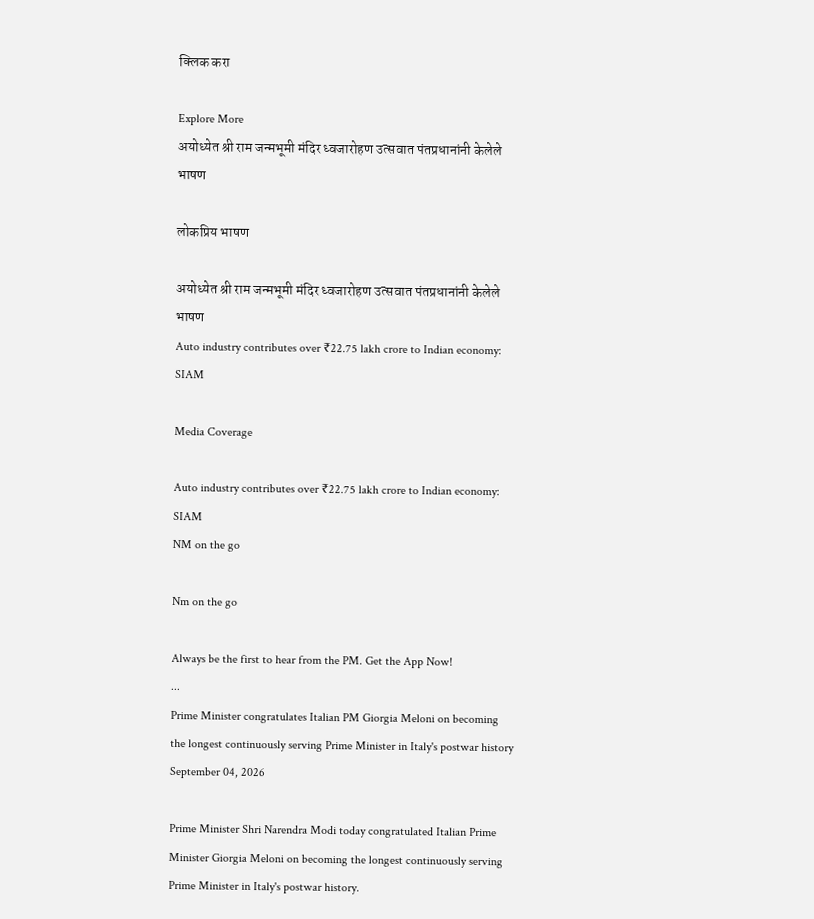क्लिक करा

Explore More
अयोध्येत श्री राम जन्मभूमी मंदिर ध्वजारोहण उत्सवात पंतप्रधानांनी केलेले भाषण

लोकप्रिय भाषण

अयोध्येत श्री राम जन्मभूमी मंदिर ध्वजारोहण उत्सवात पंतप्रधानांनी केलेले भाषण
Auto industry contributes over ₹22.75 lakh crore to Indian economy: SIAM

Media Coverage

Auto industry contributes over ₹22.75 lakh crore to Indian economy: SIAM
NM on the go

Nm on the go

Always be the first to hear from the PM. Get the App Now!
...
Prime Minister congratulates Italian PM Giorgia Meloni on becoming the longest continuously serving Prime Minister in Italy's postwar history
September 04, 2026

Prime Minister Shri Narendra Modi today congratulated Italian Prime Minister Giorgia Meloni on becoming the longest continuously serving Prime Minister in Italy's postwar history.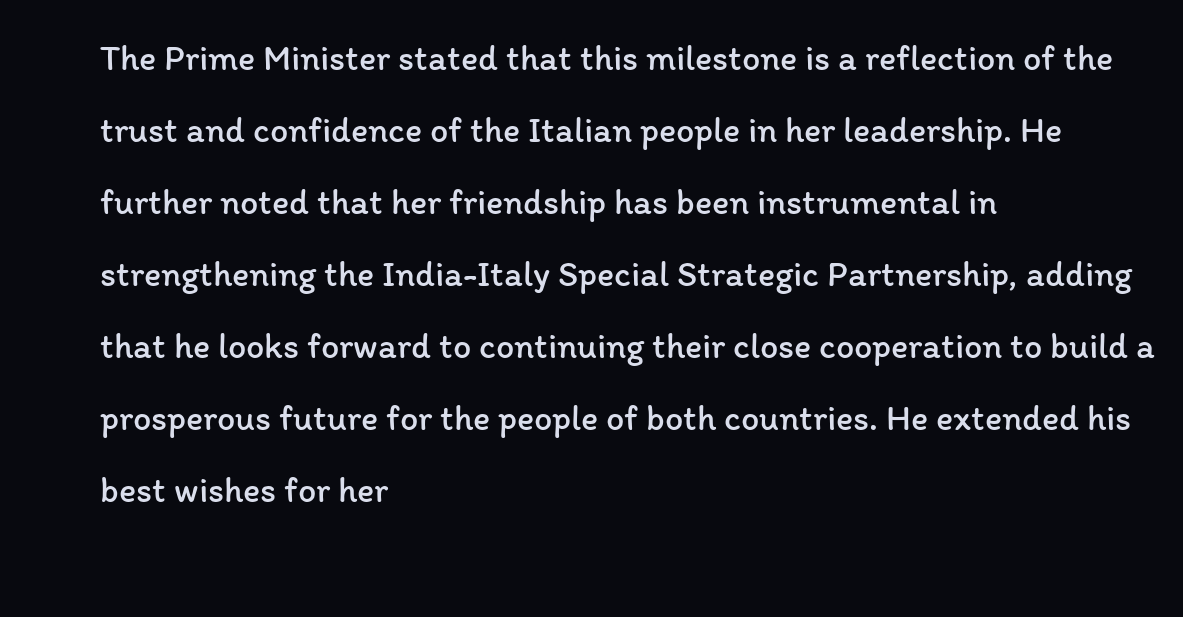The Prime Minister stated that this milestone is a reflection of the trust and confidence of the Italian people in her leadership. He further noted that her friendship has been instrumental in strengthening the India-Italy Special Strategic Partnership, adding that he looks forward to continuing their close cooperation to build a prosperous future for the people of both countries. He extended his best wishes for her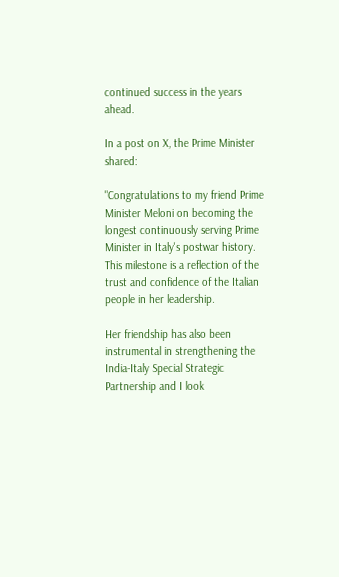continued success in the years ahead.

In a post on X, the Prime Minister shared:

"Congratulations to my friend Prime Minister Meloni on becoming the longest continuously serving Prime Minister in Italy's postwar history. This milestone is a reflection of the trust and confidence of the Italian people in her leadership.

Her friendship has also been instrumental in strengthening the India-Italy Special Strategic
Partnership and I look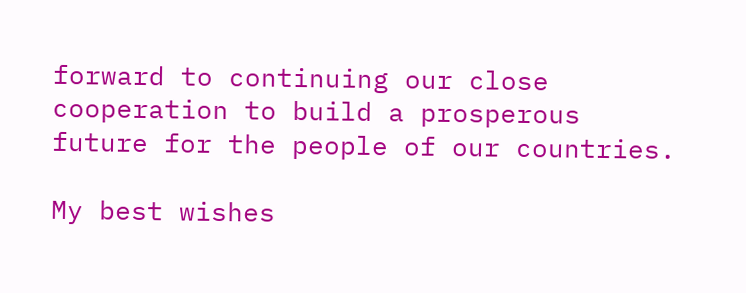forward to continuing our close cooperation to build a prosperous future for the people of our countries.

My best wishes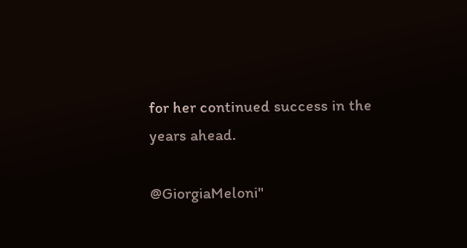for her continued success in the years ahead.

@GiorgiaMeloni"